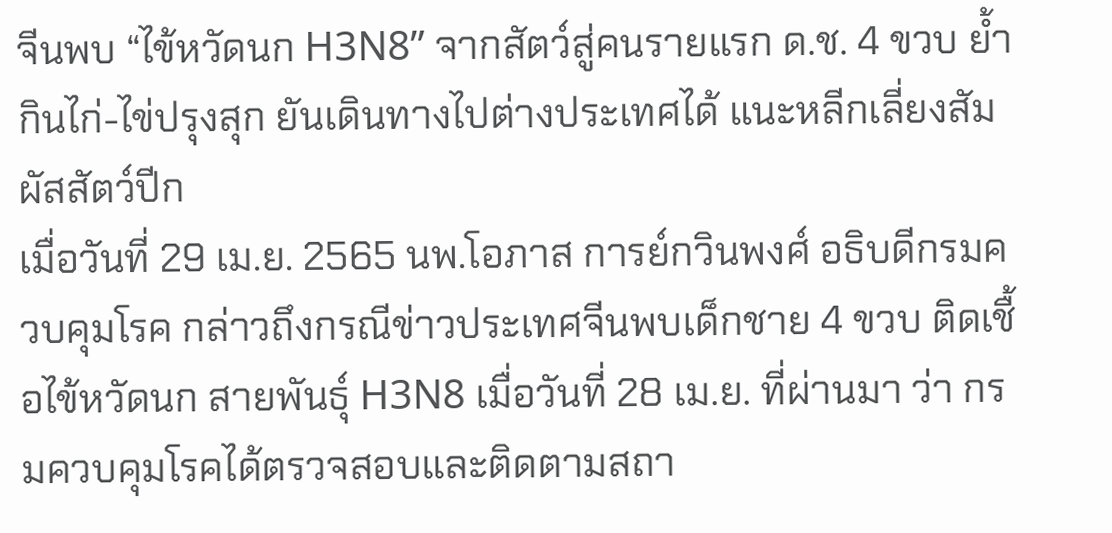จีนพบ “ไข้หวัดนก H3N8” จากสัตว์สู่คนรายแรก ด.ช. 4 ขวบ ย้ำกินไก่-ไข่ปรุงสุก ยันเดินทางไปต่างประเทศได้ แนะหลีกเลี่ยงสัมผัสสัตว์ปีก
เมื่อวันที่ 29 เม.ย. 2565 นพ.โอภาส การย์กวินพงศ์ อธิบดีกรมควบคุมโรค กล่าวถึงกรณีข่าวประเทศจีนพบเด็กชาย 4 ขวบ ติดเชื้อไข้หวัดนก สายพันธุ์ H3N8 เมื่อวันที่ 28 เม.ย. ที่ผ่านมา ว่า กรมควบคุมโรคได้ตรวจสอบและติดตามสถา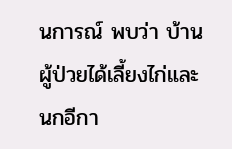นการณ์ พบว่า บ้านผู้ป่วยได้เลี้ยงไก่และนกอีกา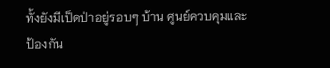ทั้งยังมีเป็ดป่าอยู่รอบๆ บ้าน ศูนย์ควบคุมและป้องกัน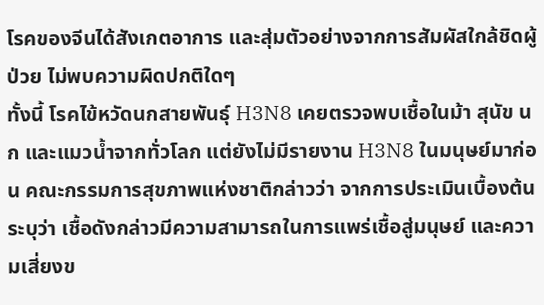โรคของจีนได้สังเกตอาการ และสุ่มตัวอย่างจากการสัมผัสใกล้ชิดผู้ป่วย ไม่พบความผิดปกติใดๆ
ทั้งนี้ โรคไข้หวัดนกสายพันธุ์ H3N8 เคยตรวจพบเชื้อในม้า สุนัข นก และแมวน้ำจากทั่วโลก แต่ยังไม่มีรายงาน H3N8 ในมนุษย์มาก่อน คณะกรรมการสุขภาพแห่งชาติกล่าวว่า จากการประเมินเบื้องต้นระบุว่า เชื้อดังกล่าวมีความสามารถในการแพร่เชื้อสู่มนุษย์ และความเสี่ยงข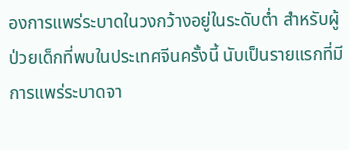องการแพร่ระบาดในวงกว้างอยู่ในระดับต่ำ สำหรับผู้ป่วยเด็กที่พบในประเทศจีนครั้งนี้ นับเป็นรายแรกที่มีการแพร่ระบาดจา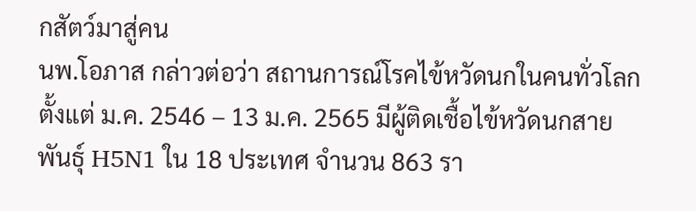กสัตว์มาสู่คน
นพ.โอภาส กล่าวต่อว่า สถานการณ์โรคไข้หวัดนกในคนทั่วโลก ตั้งแต่ ม.ค. 2546 – 13 ม.ค. 2565 มีผู้ติดเชื้อไข้หวัดนกสายพันธุ์ H5N1 ใน 18 ประเทศ จำนวน 863 รา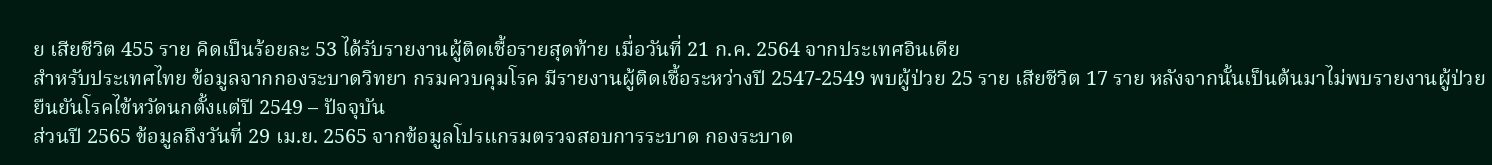ย เสียชีวิต 455 ราย คิดเป็นร้อยละ 53 ได้รับรายงานผู้ติดเชื้อรายสุดท้าย เมื่อวันที่ 21 ก.ค. 2564 จากประเทศอินเดีย
สำหรับประเทศไทย ข้อมูลจากกองระบาดวิทยา กรมควบคุมโรค มีรายงานผู้ติดเชื้อระหว่างปี 2547-2549 พบผู้ป่วย 25 ราย เสียชีวิต 17 ราย หลังจากนั้นเป็นต้นมาไม่พบรายงานผู้ป่วยยืนยันโรคไข้หวัดนกตั้งแต่ปี 2549 – ปัจจุบัน
ส่วนปี 2565 ข้อมูลถึงวันที่ 29 เม.ย. 2565 จากข้อมูลโปรแกรมตรวจสอบการระบาด กองระบาด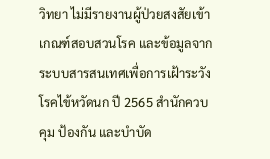วิทยา ไม่มีรายงานผู้ป่วยสงสัยเข้าเกณฑ์สอบสวนโรค และข้อมูลจากระบบสารสนเทศเพื่อการเฝ้าระวังโรคไข้หวัดนก ปี 2565 สำนักควบคุม ป้องกัน และบำบัด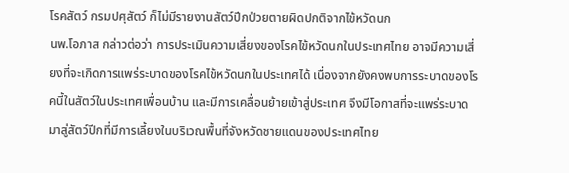โรคสัตว์ กรมปศุสัตว์ ก็ไม่มีรายงานสัตว์ปีกป่วยตายผิดปกติจากไข้หวัดนก
นพ.โอภาส กล่าวต่อว่า การประเมินความเสี่ยงของโรคไข้หวัดนกในประเทศไทย อาจมีความเสี่ยงที่จะเกิดการแพร่ระบาดของโรคไข้หวัดนกในประเทศได้ เนื่องจากยังคงพบการระบาดของโรคนี้ในสัตว์ในประเทศเพื่อนบ้าน และมีการเคลื่อนย้ายเข้าสู่ประเทศ จึงมีโอกาสที่จะแพร่ระบาดมาสู่สัตว์ปีกที่มีการเลี้ยงในบริเวณพื้นที่จังหวัดชายแดนของประเทศไทย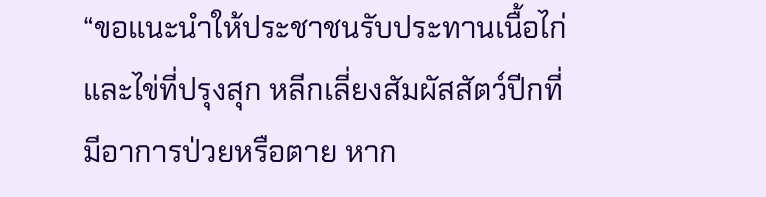“ขอแนะนำให้ประชาชนรับประทานเนื้อไก่และไข่ที่ปรุงสุก หลีกเลี่ยงสัมผัสสัตว์ปีกที่มีอาการป่วยหรือตาย หาก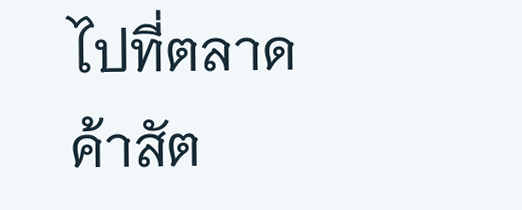ไปที่ตลาดค้าสัต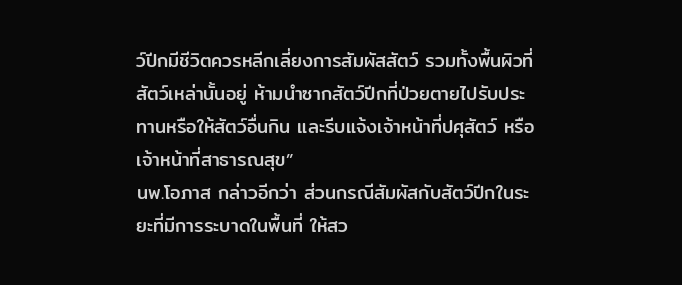ว์ปีกมีชีวิตควรหลีกเลี่ยงการสัมผัสสัตว์ รวมทั้งพื้นผิวที่สัตว์เหล่านั้นอยู่ ห้ามนำซากสัตว์ปีกที่ป่วยตายไปรับประทานหรือให้สัตว์อื่นกิน และรีบแจ้งเจ้าหน้าที่ปศุสัตว์ หรือเจ้าหน้าที่สาธารณสุข”
นพ.โอภาส กล่าวอีกว่า ส่วนกรณีสัมผัสกับสัตว์ปีกในระยะที่มีการระบาดในพื้นที่ ให้สว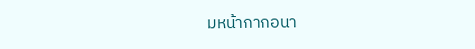มหน้ากากอนา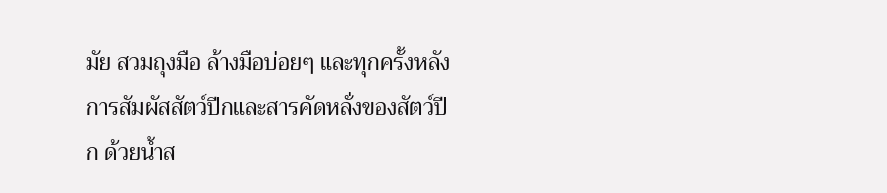มัย สวมถุงมือ ล้างมือบ่อยๆ และทุกครั้งหลังการสัมผัสสัตว์ปีกและสารคัดหลั่งของสัตว์ปีก ด้วยน้ำส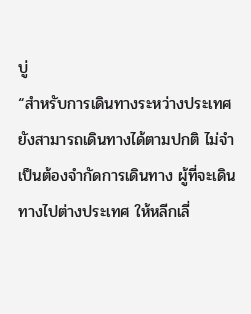บู่
“สำหรับการเดินทางระหว่างประเทศยังสามารถเดินทางได้ตามปกติ ไม่จำเป็นต้องจำกัดการเดินทาง ผู้ที่จะเดินทางไปต่างประเทศ ให้หลีกเลี่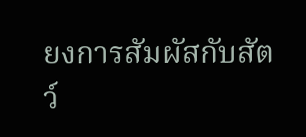ยงการสัมผัสกับสัตว์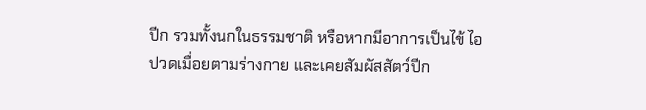ปีก รวมทั้งนกในธรรมชาติ หรือหากมีอาการเป็นไข้ ไอ ปวดเมื่อยตามร่างกาย และเคยสัมผัสสัตว์ปีก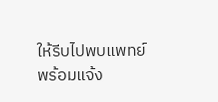ให้รีบไปพบแพทย์พร้อมแจ้ง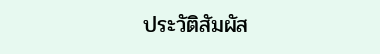ประวัติสัมผัส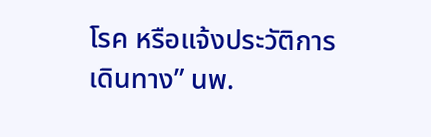โรค หรือแจ้งประวัติการเดินทาง” นพ.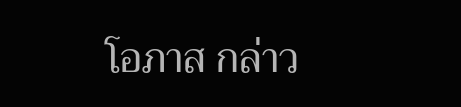โอภาส กล่าว